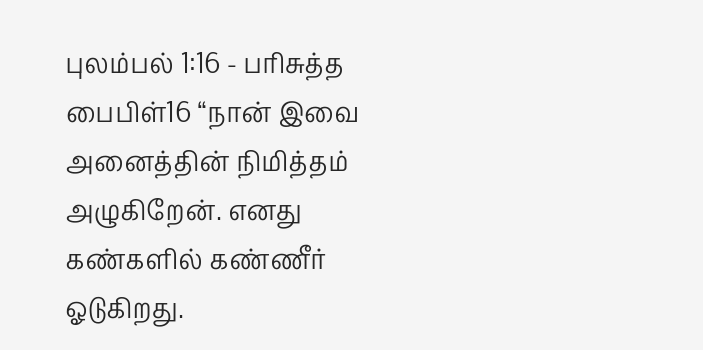புலம்பல் 1:16 - பரிசுத்த பைபிள்16 “நான் இவை அனைத்தின் நிமித்தம் அழுகிறேன். எனது கண்களில் கண்ணீர் ஓடுகிறது.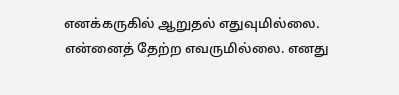எனக்கருகில் ஆறுதல் எதுவுமில்லை. என்னைத் தேற்ற எவருமில்லை. எனது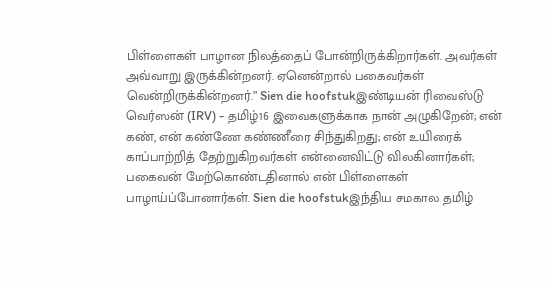பிள்ளைகள் பாழான நிலத்தைப் போன்றிருக்கிறார்கள். அவர்கள் அவ்வாறு இருக்கின்றனர். ஏனென்றால் பகைவர்கள் வென்றிருக்கின்றனர்.” Sien die hoofstukஇண்டியன் ரிவைஸ்டு வெர்ஸன் (IRV) - தமிழ்16 இவைகளுக்காக நான் அழுகிறேன்; என் கண், என் கண்ணே கண்ணீரை சிந்துகிறது; என் உயிரைக் காப்பாற்றித் தேற்றுகிறவர்கள் என்னைவிட்டு விலகினார்கள்; பகைவன் மேற்கொண்டதினால் என் பிள்ளைகள் பாழாய்ப்போனார்கள். Sien die hoofstukஇந்திய சமகால தமிழ்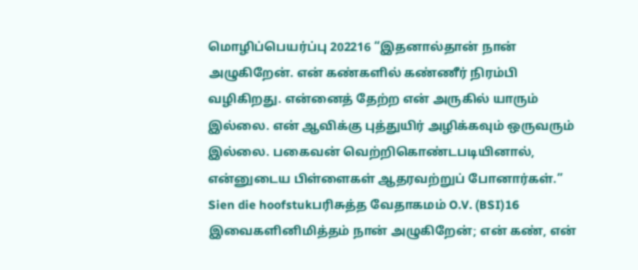மொழிப்பெயர்ப்பு 202216 “இதனால்தான் நான் அழுகிறேன். என் கண்களில் கண்ணீர் நிரம்பி வழிகிறது. என்னைத் தேற்ற என் அருகில் யாரும் இல்லை. என் ஆவிக்கு புத்துயிர் அழிக்கவும் ஒருவரும் இல்லை. பகைவன் வெற்றிகொண்டபடியினால், என்னுடைய பிள்ளைகள் ஆதரவற்றுப் போனார்கள்.” Sien die hoofstukபரிசுத்த வேதாகமம் O.V. (BSI)16 இவைகளினிமித்தம் நான் அழுகிறேன்; என் கண், என்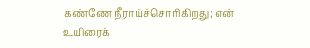கண்ணே நீராய்ச்சொரிகிறது; என் உயிரைக்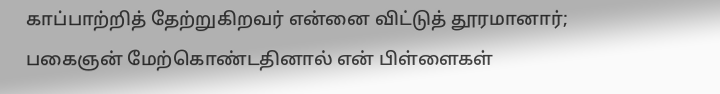காப்பாற்றித் தேற்றுகிறவர் என்னை விட்டுத் தூரமானார்; பகைஞன் மேற்கொண்டதினால் என் பிள்ளைகள்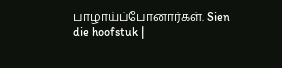பாழாய்ப்போனார்கள். Sien die hoofstuk |